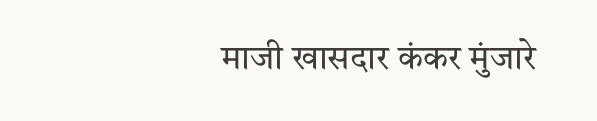माजी खासदार कंकर मुंजारे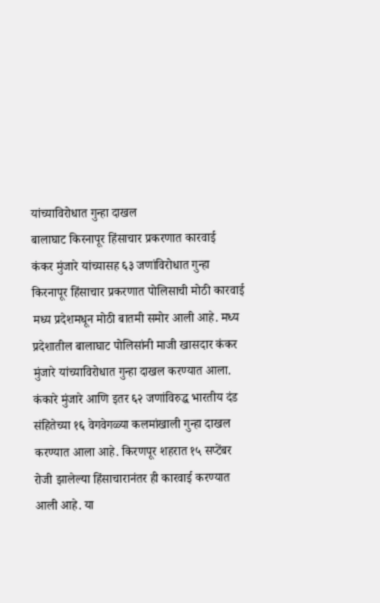यांच्याविरोधात गुन्हा दाखल
बालाघाट किरनापूर हिंसाचार प्रकरणात कारवाई
कंकर मुंजारे यांच्यासह ६३ जणांविरोधात गुन्हा
किरनापूर हिंसाचार प्रकरणात पोलिसाची मोठी कारवाई
मध्य प्रदेशमधून मोठी बातमी समोर आली आहे. मध्य प्रदेशातील बालाघाट पोलिसांनी माजी खासदार कंकर मुंजारे यांच्याविरोधात गुन्हा दाखल करण्यात आला. कंकारे मुंजारे आणि इतर ६२ जणांविरुद्ध भारतीय दंड संहितेच्या १६ वेगवेगळ्या कलमांखाली गुन्हा दाखल करण्यात आला आहे. किरणपूर शहरात १५ सप्टेंबर रोजी झालेल्या हिंसाचारानंतर ही कारवाई करण्यात आली आहे. या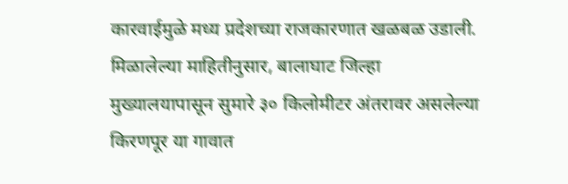कारवाईमुळे मध्य प्रदेशच्या राजकारणात खळबळ उडाली.
मिळालेल्या माहितीनुसार, बालाघाट जिल्हा मुख्यालयापासून सुमारे ३० किलोमीटर अंतरावर असलेल्या किरणपूर या गावात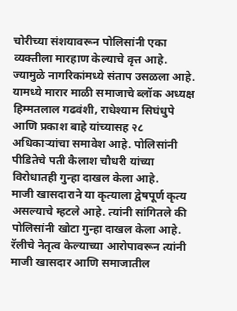चोरीच्या संशयावरून पोलिसांनी एका व्यक्तीला मारहाण केल्याचे वृत्त आहे. ज्यामुळे नागरिकांमध्ये संताप उसळला आहे. यामध्ये मारार माळी समाजाचे ब्लॉक अध्यक्ष हिम्मतलाल गढवंशी, राधेश्याम सिघंधुपे आणि प्रकाश बाहे यांच्यासह २८ अधिकाऱ्यांचा समावेश आहे. पोलिसांनी पीडितेचे पती कैलाश चौधरी यांच्या विरोधातही गुन्हा दाखल केला आहे.
माजी खासदाराने या कृत्याला द्वेषपूर्ण कृत्य असल्याचे म्हटले आहे. त्यांनी सांगितले की पोलिसांनी खोटा गुन्हा दाखल केला आहे. रॅलीचे नेतृत्व केल्याच्या आरोपावरून त्यांनी माजी खासदार आणि समाजातील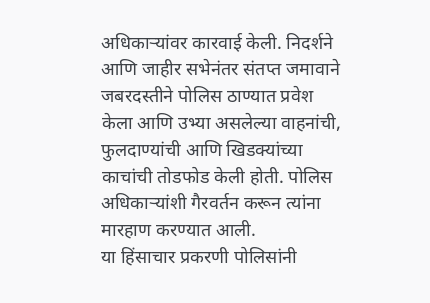अधिकाऱ्यांवर कारवाई केली. निदर्शने आणि जाहीर सभेनंतर संतप्त जमावाने जबरदस्तीने पोलिस ठाण्यात प्रवेश केला आणि उभ्या असलेल्या वाहनांची, फुलदाण्यांची आणि खिडक्यांच्या काचांची तोडफोड केली होती. पोलिस अधिकाऱ्यांशी गैरवर्तन करून त्यांना मारहाण करण्यात आली.
या हिंसाचार प्रकरणी पोलिसांनी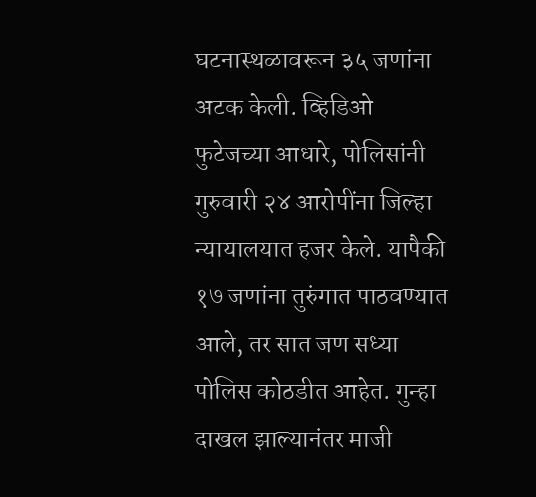घटनास्थळावरून ३५ जणांना अटक केली. व्हिडिओ फुटेजच्या आधारे, पोलिसांनी गुरुवारी २४ आरोपींना जिल्हा न्यायालयात हजर केले. यापैकी १७ जणांना तुरुंगात पाठवण्यात आले, तर सात जण सध्या पोलिस कोठडीत आहेत. गुन्हा दाखल झाल्यानंतर माजी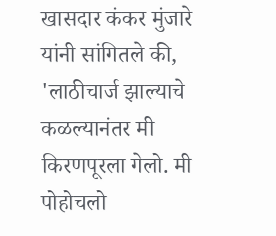खासदार कंकर मुंजारे यांनी सांगितले की, 'लाठीचार्ज झाल्याचे कळल्यानंतर मी किरणपूरला गेलो. मी पोहोचलो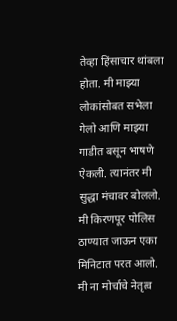तेव्हा हिंसाचार थांबला होता. मी माझ्या लोकांसोबत सभेला गेलो आणि माझ्या गाडीत बसून भाषणे ऐकली. त्यानंतर मी सुद्धा मंचावर बोललो. मी किरणपूर पोलिस ठाण्यात जाऊन एका मिनिटात परत आलो. मी ना मोर्चाचे नेतृत्व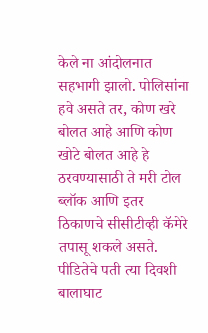केले ना आंदोलनात सहभागी झालो. पोलिसांना हवे असते तर, कोण खरे बोलत आहे आणि कोण खोटे बोलत आहे हे ठरवण्यासाठी ते मरी टोल ब्लॉक आणि इतर ठिकाणचे सीसीटीव्ही कॅमेरे तपासू शकले असते. पीडितेचे पती त्या दिवशी बालाघाट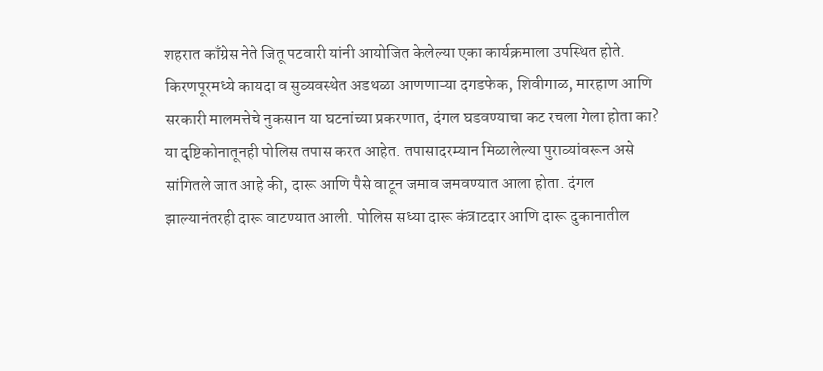शहरात काँग्रेस नेते जितू पटवारी यांनी आयोजित केलेल्या एका कार्यक्रमाला उपस्थित होते.
किरणपूरमध्ये कायदा व सुव्यवस्थेत अडथळा आणणाऱ्या दगडफेक, शिवीगाळ, मारहाण आणि सरकारी मालमत्तेचे नुकसान या घटनांच्या प्रकरणात, दंगल घडवण्याचा कट रचला गेला होता का? या दृष्टिकोनातूनही पोलिस तपास करत आहेत. तपासादरम्यान मिळालेल्या पुराव्यांवरून असे सांगितले जात आहे की, दारू आणि पैसे वाटून जमाव जमवण्यात आला होता. दंगल झाल्यानंतरही दारू वाटण्यात आली. पोलिस सध्या दारू कंत्राटदार आणि दारू दुकानातील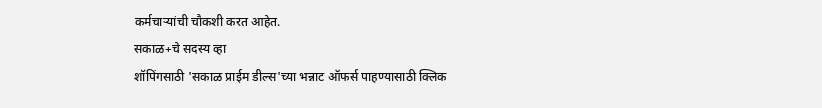कर्मचाऱ्यांची चौकशी करत आहेत.
सकाळ+चे सदस्य व्हा
शॉपिंगसाठी 'सकाळ प्राईम डील्स'च्या भन्नाट ऑफर्स पाहण्यासाठी क्लिक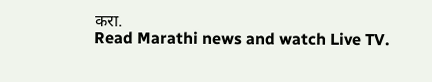करा.
Read Marathi news and watch Live TV.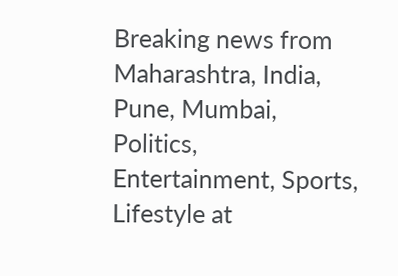Breaking news from Maharashtra, India, Pune, Mumbai, Politics, Entertainment, Sports, Lifestyle at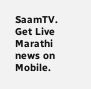SaamTV. Get Live Marathi news on Mobile.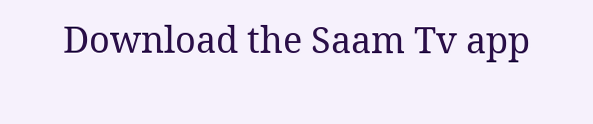Download the Saam Tv app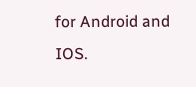for Android and IOS.